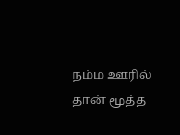நம்ம ஊரில் தான் மூத்த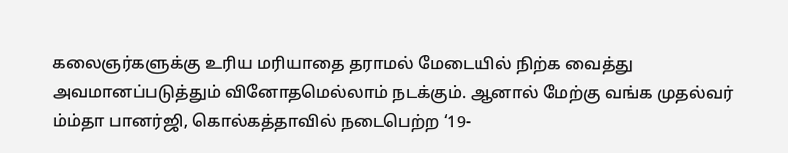கலைஞர்களுக்கு உரிய மரியாதை தராமல் மேடையில் நிற்க வைத்து அவமானப்படுத்தும் வினோதமெல்லாம் நடக்கும். ஆனால் மேற்கு வங்க முதல்வர் ம்ம்தா பானர்ஜி, கொல்கத்தாவில் நடைபெற்ற ‘19-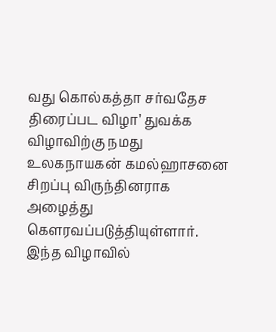வது கொல்கத்தா சர்வதேச திரைப்பட விழா’ துவக்க விழாவிற்கு நமது உலகநாயகன் கமல்ஹாசனை சிறப்பு விருந்தினராக அழைத்து கௌரவப்படுத்தியுள்ளார்.
இந்த விழாவில்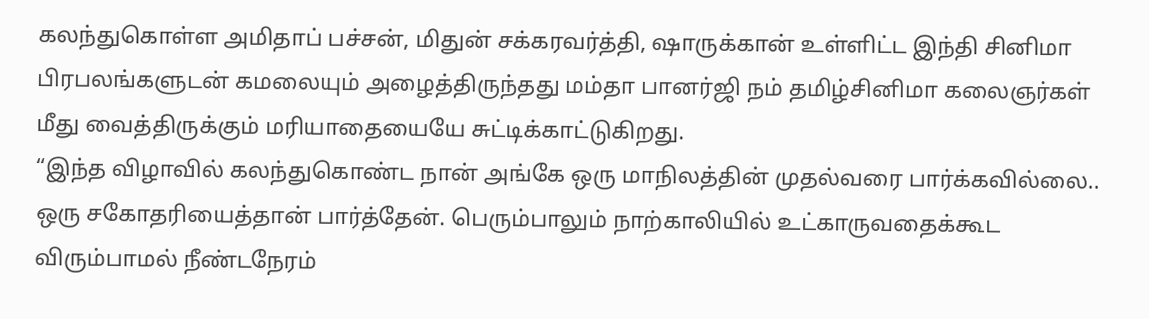கலந்துகொள்ள அமிதாப் பச்சன், மிதுன் சக்கரவர்த்தி, ஷாருக்கான் உள்ளிட்ட இந்தி சினிமா பிரபலங்களுடன் கமலையும் அழைத்திருந்தது மம்தா பானர்ஜி நம் தமிழ்சினிமா கலைஞர்கள் மீது வைத்திருக்கும் மரியாதையையே சுட்டிக்காட்டுகிறது.
“இந்த விழாவில் கலந்துகொண்ட நான் அங்கே ஒரு மாநிலத்தின் முதல்வரை பார்க்கவில்லை.. ஒரு சகோதரியைத்தான் பார்த்தேன். பெரும்பாலும் நாற்காலியில் உட்காருவதைக்கூட விரும்பாமல் நீண்டநேரம்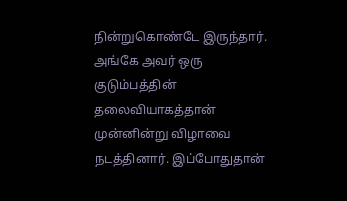நின்றுகொண்டே இருந்தார். அங்கே அவர் ஒரு குடும்பத்தின் தலைவியாகத்தான் முன்னின்று விழாவை நடத்தினார். இப்போதுதான்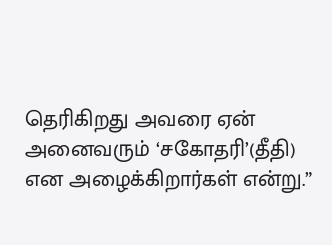தெரிகிறது அவரை ஏன் அனைவரும் ‘சகோதரி’(தீதி) என அழைக்கிறார்கள் என்று.”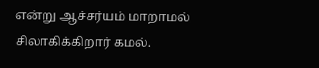என்று ஆச்சர்யம் மாறாமல் சிலாகிக்கிறார் கமல்.